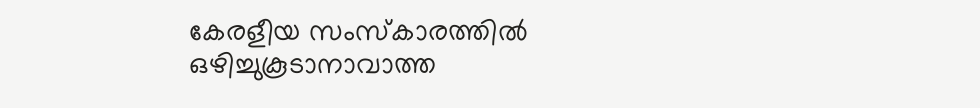കേരളീയ സംസ്കാരത്തിൽ ഒഴിച്ചുകൂടാനാവാത്ത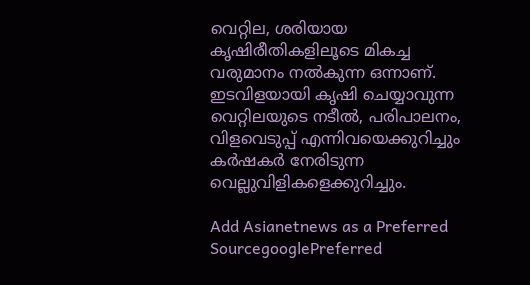വെറ്റില, ശരിയായ കൃഷിരീതികളിലൂടെ മികച്ച വരുമാനം നൽകുന്ന ഒന്നാണ്. ഇടവിളയായി കൃഷി ചെയ്യാവുന്ന വെറ്റിലയുടെ നടീൽ, പരിപാലനം, വിളവെടുപ്പ് എന്നിവയെക്കുറിച്ചും കർഷകർ നേരിടുന്ന വെല്ലുവിളികളെക്കുറിച്ചും.

Add Asianetnews as a Preferred SourcegooglePreferred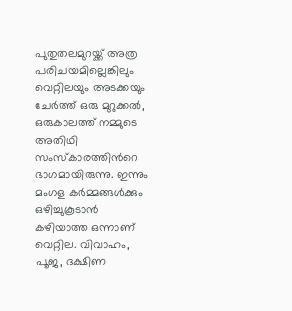പുതുതലമുറയ്ക്ക് അത്ര പരിചയമില്ലെങ്കിലും വെറ്റിലയും അടക്കയും ചേർത്ത് ഒരു മുറുക്കൽ, ഒരുകാലത്ത് നമ്മുടെ അതിഥി സംസ്കാരത്തിന്‍റെ ഭാഗമായിരുന്നു. ഇന്നും മംഗള കർമ്മങ്ങൾക്കും ഒഴിച്ചുകൂടാൻ കഴിയാത്ത ഒന്നാണ് വെറ്റില. വിവാഹം, പൂജ, ദക്ഷിണ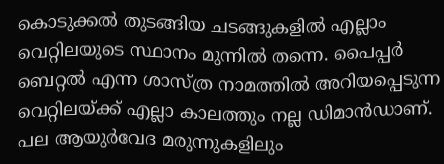കൊടുക്കൽ തുടങ്ങിയ ചടങ്ങുകളിൽ എല്ലാം വെറ്റിലയുടെ സ്ഥാനം മുന്നിൽ തന്നെ. പൈപ്പർ ബെറ്റൽ എന്ന ശാസ്ത്ര നാമത്തിൽ അറിയപ്പെടുന്ന വെറ്റിലയ്ക്ക് എല്ലാ കാലത്തും നല്ല ഡിമാൻഡാണ്. പല ആയുർവേദ മരുന്നുകളിലും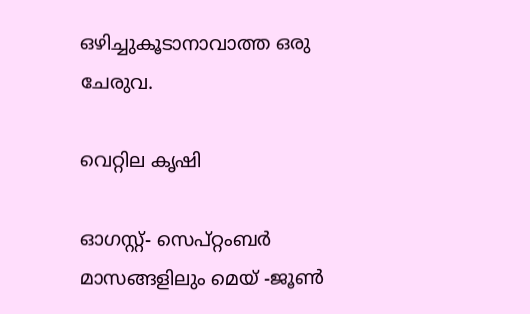ഒഴിച്ചുകൂടാനാവാത്ത ഒരു ചേരുവ.

വെറ്റില കൃഷി

ഓഗസ്റ്റ്- സെപ്റ്റംബർ മാസങ്ങളിലും മെയ് -ജൂൺ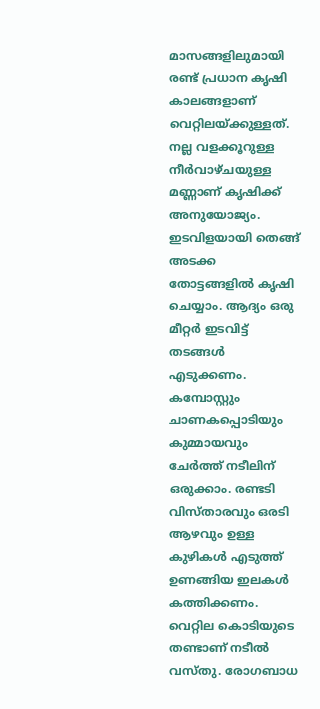മാസങ്ങളിലുമായി രണ്ട് പ്രധാന കൃഷി കാലങ്ങളാണ് വെറ്റിലയ്ക്കുള്ളത്. നല്ല വളക്കൂറുള്ള നീർവാഴ്ചയുള്ള മണ്ണാണ് കൃഷിക്ക് അനുയോജ്യം. ഇടവിളയായി തെങ്ങ് അടക്ക തോട്ടങ്ങളിൽ കൃഷി ചെയ്യാം. ആദ്യം ഒരു മീറ്റർ ഇടവിട്ട് തടങ്ങൾ എടുക്കണം. കമ്പോസ്റ്റും ചാണകപ്പൊടിയും കുമ്മായവും ചേർത്ത് നടീലിന് ഒരുക്കാം. രണ്ടടി വിസ്താരവും ഒരടി ആഴവും ഉള്ള കുഴികൾ എടുത്ത് ഉണങ്ങിയ ഇലകൾ കത്തിക്കണം. വെറ്റില കൊടിയുടെ തണ്ടാണ് നടീൽ വസ്തു. രോഗബാധ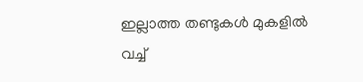ഇല്ലാത്ത തണ്ടുകൾ മുകളിൽ വച്ച്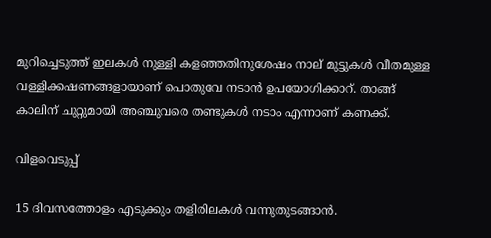മുറിച്ചെടുത്ത് ഇലകൾ നുള്ളി കളഞ്ഞതിനുശേഷം നാല് മുട്ടുകൾ വീതമുള്ള വള്ളിക്കഷണങ്ങളായാണ് പൊതുവേ നടാൻ ഉപയോഗിക്കാറ്. താങ്ങ് കാലിന് ചുറ്റുമായി അഞ്ചുവരെ തണ്ടുകൾ നടാം എന്നാണ് കണക്ക്.

വിളവെടുപ്പ്

15 ദിവസത്തോളം എടുക്കും തളിരിലകൾ വന്നുതുടങ്ങാൻ.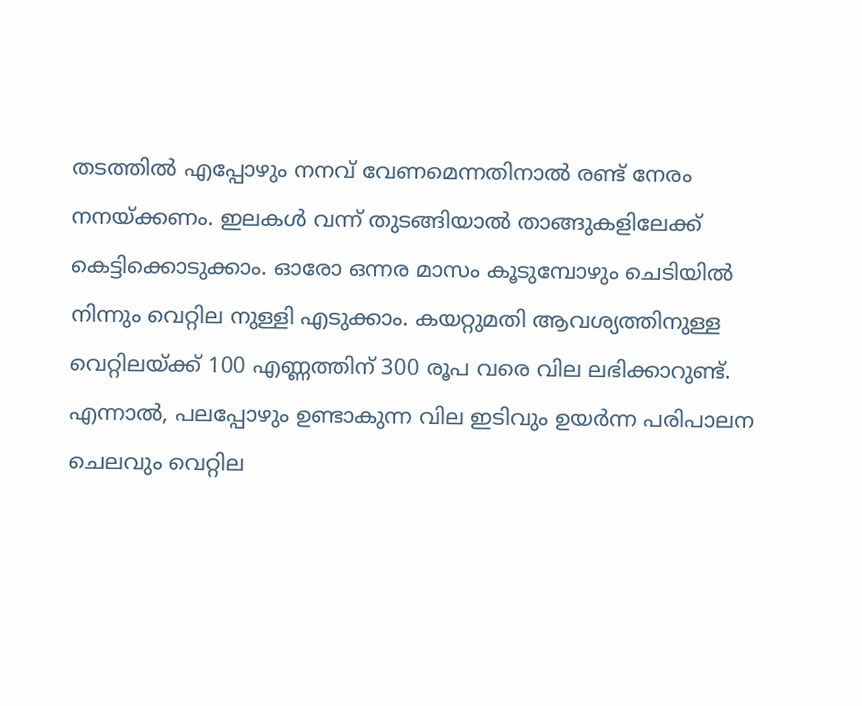തടത്തിൽ എപ്പോഴും നനവ് വേണമെന്നതിനാൽ രണ്ട് നേരം നനയ്ക്കണം. ഇലകൾ വന്ന് തുടങ്ങിയാൽ താങ്ങുകളിലേക്ക് കെട്ടിക്കൊടുക്കാം. ഓരോ ഒന്നര മാസം കൂടുമ്പോഴും ചെടിയിൽ നിന്നും വെറ്റില നുള്ളി എടുക്കാം. കയറ്റുമതി ആവശ്യത്തിനുള്ള വെറ്റിലയ്ക്ക് 100 എണ്ണത്തിന് 300 രൂപ വരെ വില ലഭിക്കാറുണ്ട്. എന്നാൽ, പലപ്പോഴും ഉണ്ടാകുന്ന വില ഇടിവും ഉയർന്ന പരിപാലന ചെലവും വെറ്റില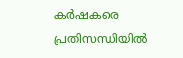കർഷകരെ പ്രതിസന്ധിയിൽ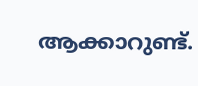ആക്കാറുണ്ട്.